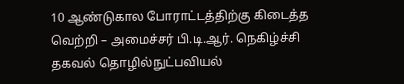10 ஆண்டுகால போராட்டத்திற்கு கிடைத்த வெற்றி – அமைச்சர் பி.டி.ஆர். நெகிழ்ச்சி
தகவல் தொழில்நுட்பவியல்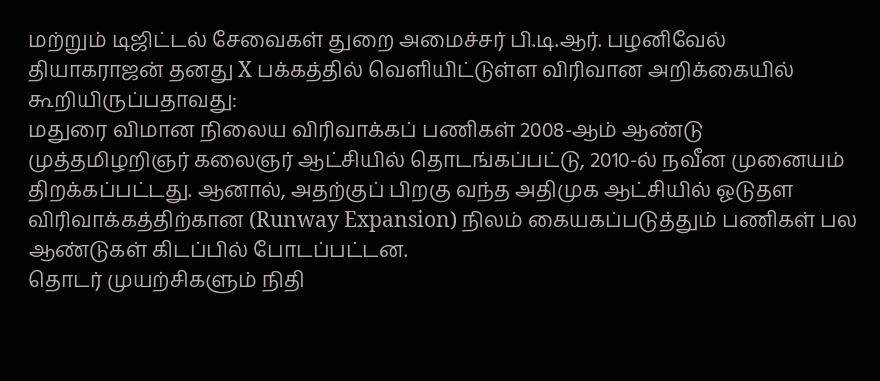மற்றும் டிஜிட்டல் சேவைகள் துறை அமைச்சர் பி.டி.ஆர். பழனிவேல் தியாகராஜன் தனது X பக்கத்தில் வெளியிட்டுள்ள விரிவான அறிக்கையில் கூறியிருப்பதாவது:
மதுரை விமான நிலைய விரிவாக்கப் பணிகள் 2008-ஆம் ஆண்டு முத்தமிழறிஞர் கலைஞர் ஆட்சியில் தொடங்கப்பட்டு, 2010-ல் நவீன முனையம் திறக்கப்பட்டது. ஆனால், அதற்குப் பிறகு வந்த அதிமுக ஆட்சியில் ஓடுதள விரிவாக்கத்திற்கான (Runway Expansion) நிலம் கையகப்படுத்தும் பணிகள் பல ஆண்டுகள் கிடப்பில் போடப்பட்டன.
தொடர் முயற்சிகளும் நிதி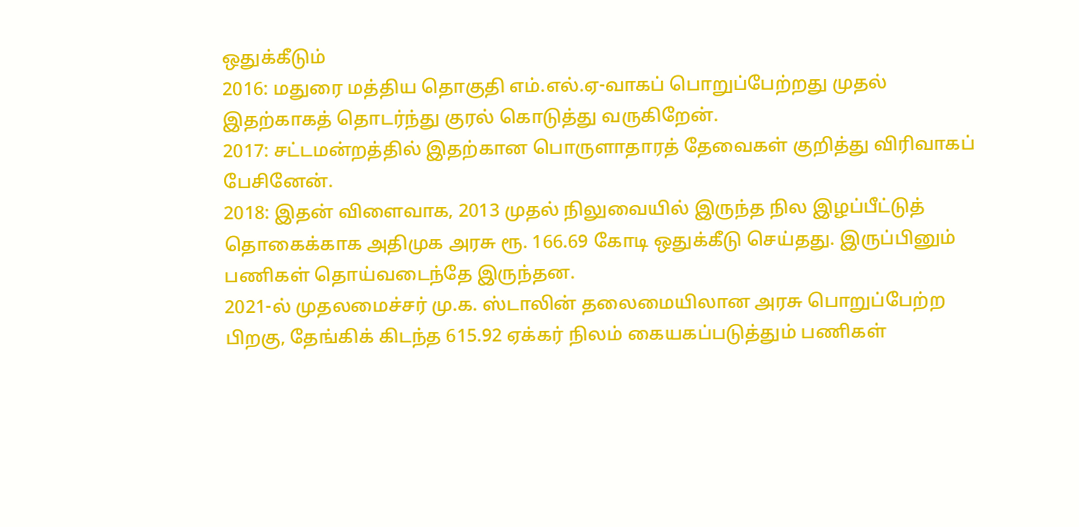ஒதுக்கீடும்
2016: மதுரை மத்திய தொகுதி எம்.எல்.ஏ-வாகப் பொறுப்பேற்றது முதல் இதற்காகத் தொடர்ந்து குரல் கொடுத்து வருகிறேன்.
2017: சட்டமன்றத்தில் இதற்கான பொருளாதாரத் தேவைகள் குறித்து விரிவாகப் பேசினேன்.
2018: இதன் விளைவாக, 2013 முதல் நிலுவையில் இருந்த நில இழப்பீட்டுத் தொகைக்காக அதிமுக அரசு ரூ. 166.69 கோடி ஒதுக்கீடு செய்தது. இருப்பினும் பணிகள் தொய்வடைந்தே இருந்தன.
2021-ல் முதலமைச்சர் மு.க. ஸ்டாலின் தலைமையிலான அரசு பொறுப்பேற்ற பிறகு, தேங்கிக் கிடந்த 615.92 ஏக்கர் நிலம் கையகப்படுத்தும் பணிகள்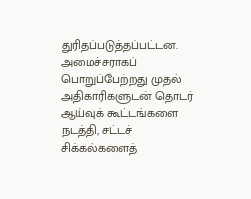துரிதப்படுத்தப்பட்டன. அமைச்சராகப் பொறுப்பேற்றது முதல் அதிகாரிகளுடன் தொடர் ஆய்வுக் கூட்டங்களை நடத்தி, சட்டச் சிக்கல்களைத்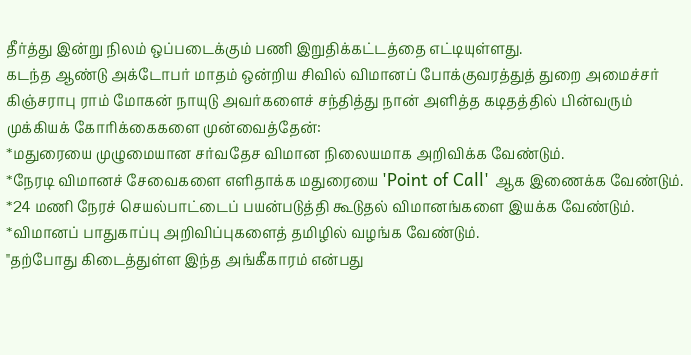தீர்த்து இன்று நிலம் ஒப்படைக்கும் பணி இறுதிக்கட்டத்தை எட்டியுள்ளது.
கடந்த ஆண்டு அக்டோபர் மாதம் ஒன்றிய சிவில் விமானப் போக்குவரத்துத் துறை அமைச்சர் கிஞ்சராபு ராம் மோகன் நாயுடு அவர்களைச் சந்தித்து நான் அளித்த கடிதத்தில் பின்வரும் முக்கியக் கோரிக்கைகளை முன்வைத்தேன்:
*மதுரையை முழுமையான சர்வதேச விமான நிலையமாக அறிவிக்க வேண்டும்.
*நேரடி விமானச் சேவைகளை எளிதாக்க மதுரையை 'Point of Call' ஆக இணைக்க வேண்டும்.
*24 மணி நேரச் செயல்பாட்டைப் பயன்படுத்தி கூடுதல் விமானங்களை இயக்க வேண்டும்.
*விமானப் பாதுகாப்பு அறிவிப்புகளைத் தமிழில் வழங்க வேண்டும்.
"தற்போது கிடைத்துள்ள இந்த அங்கீகாரம் என்பது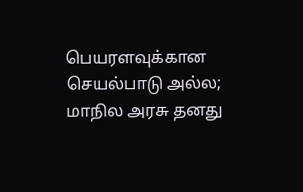பெயரளவுக்கான செயல்பாடு அல்ல; மாநில அரசு தனது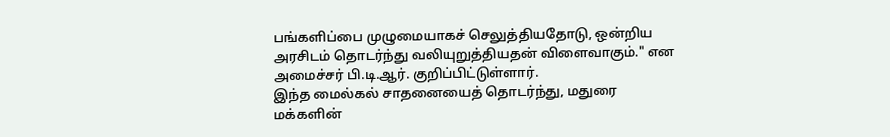பங்களிப்பை முழுமையாகச் செலுத்தியதோடு, ஒன்றிய அரசிடம் தொடர்ந்து வலியுறுத்தியதன் விளைவாகும்." என அமைச்சர் பி.டி.ஆர். குறிப்பிட்டுள்ளார்.
இந்த மைல்கல் சாதனையைத் தொடர்ந்து, மதுரை மக்களின்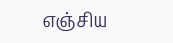எஞ்சிய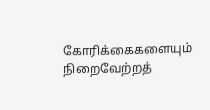கோரிக்கைகளையும் நிறைவேற்றத்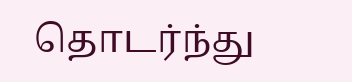தொடர்ந்து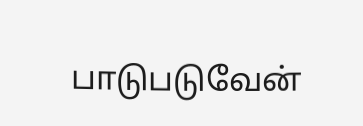பாடுபடுவேன்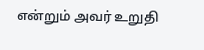என்றும் அவர் உறுதி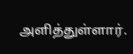அளித்துள்ளார்.